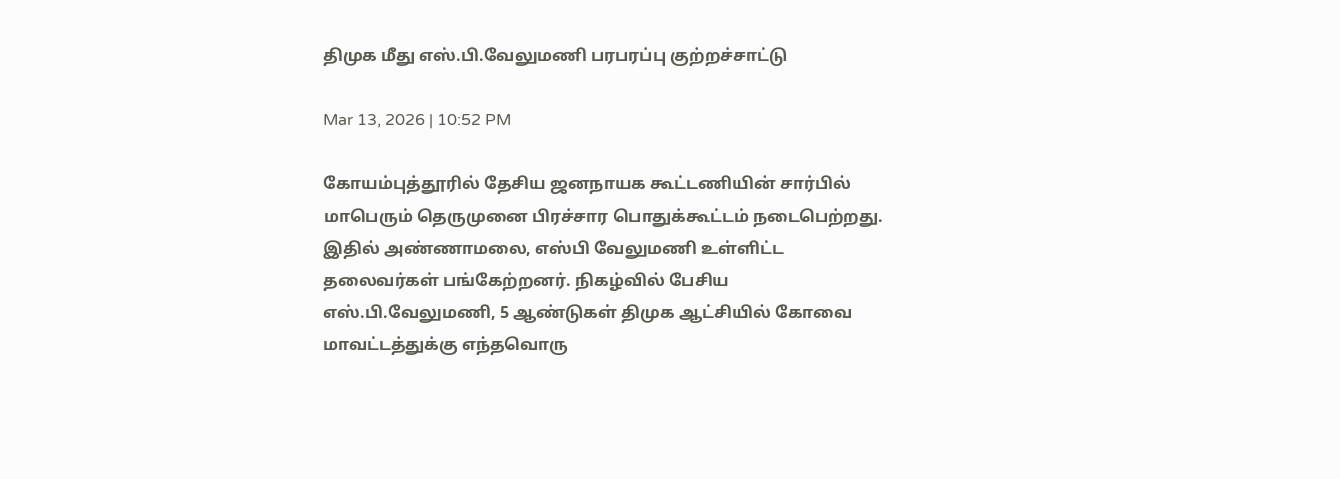திமுக மீது எஸ்.பி.வேலுமணி பரபரப்பு குற்றச்சாட்டு

Mar 13, 2026 | 10:52 PM

கோயம்புத்தூரில் தேசிய ஜனநாயக கூட்டணியின் சார்பில் மாபெரும் தெருமுனை பிரச்சார பொதுக்கூட்டம் நடைபெற்றது. இதில் அண்ணாமலை, எஸ்பி வேலுமணி உள்ளிட்ட தலைவர்கள் பங்கேற்றனர். நிகழ்வில் பேசிய எஸ்.பி.வேலுமணி, 5 ஆண்டுகள் திமுக ஆட்சியில் கோவை மாவட்டத்துக்கு எந்தவொரு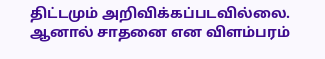திட்டமும் அறிவிக்கப்படவில்லை. ஆனால் சாதனை என விளம்பரம்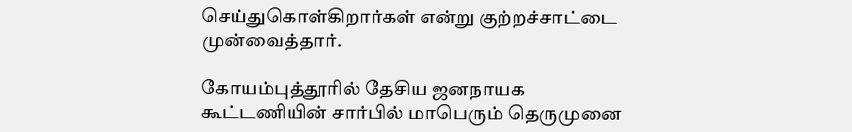செய்துகொள்கிறார்கள் என்று குற்றச்சாட்டை முன்வைத்தார்.

கோயம்புத்தூரில் தேசிய ஜனநாயக கூட்டணியின் சார்பில் மாபெரும் தெருமுனை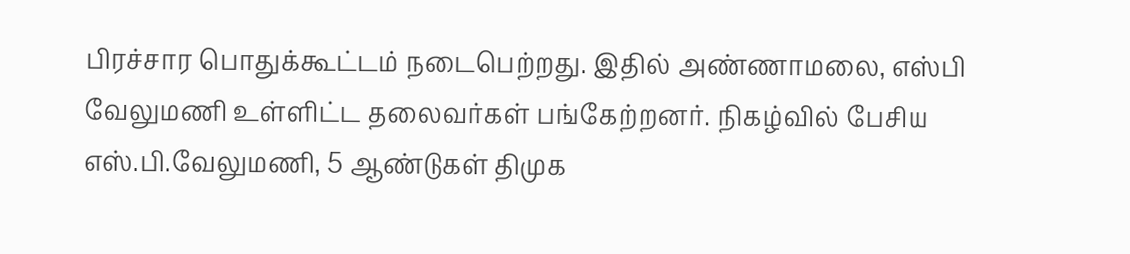பிரச்சார பொதுக்கூட்டம் நடைபெற்றது. இதில் அண்ணாமலை, எஸ்பி வேலுமணி உள்ளிட்ட தலைவர்கள் பங்கேற்றனர். நிகழ்வில் பேசிய எஸ்.பி.வேலுமணி, 5 ஆண்டுகள் திமுக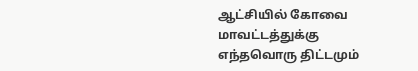ஆட்சியில் கோவை மாவட்டத்துக்கு எந்தவொரு திட்டமும்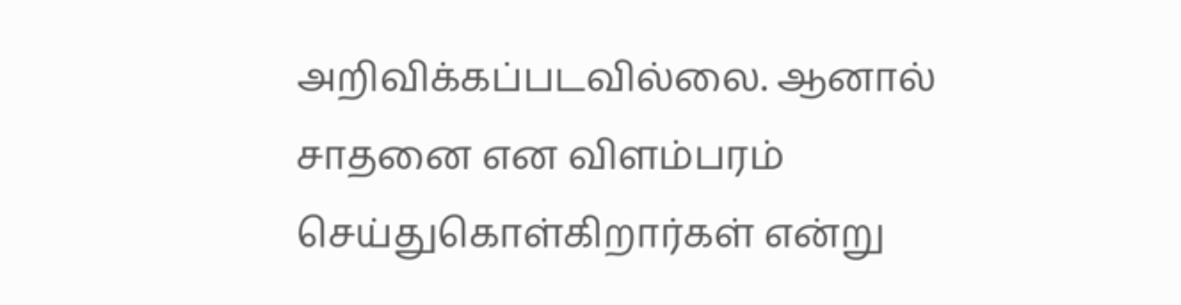அறிவிக்கப்படவில்லை. ஆனால் சாதனை என விளம்பரம் செய்துகொள்கிறார்கள் என்று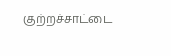குற்றச்சாட்டை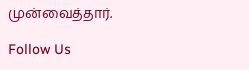முன்வைத்தார்.

Follow Us